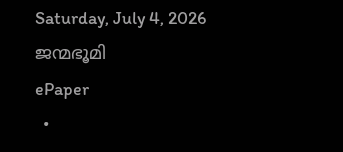Saturday, July 4, 2026
ജന്മഭൂമി
ePaper
  •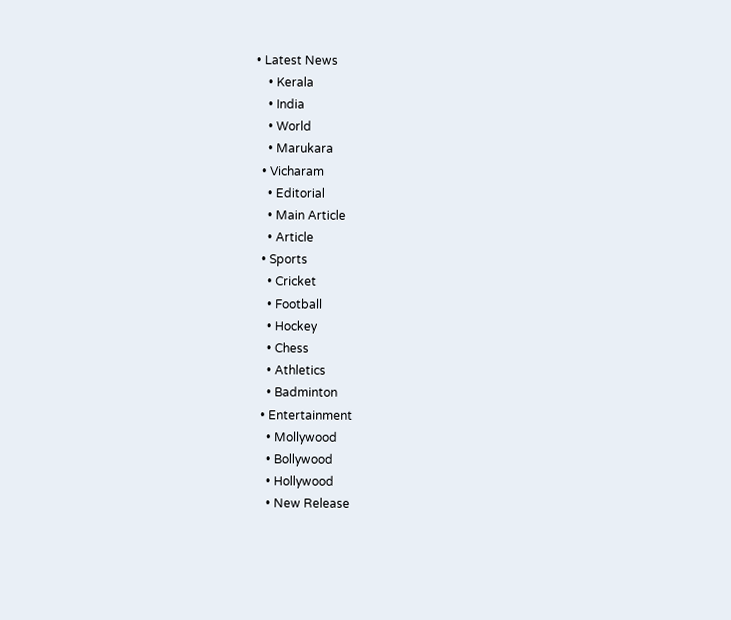• Latest News
    • Kerala
    • India
    • World
    • Marukara
  • Vicharam
    • Editorial
    • Main Article
    • Article
  • Sports
    • Cricket
    • Football
    • Hockey
    • Chess
    • Athletics
    • Badminton
  • Entertainment
    • Mollywood
    • Bollywood
    • Hollywood
    • New Release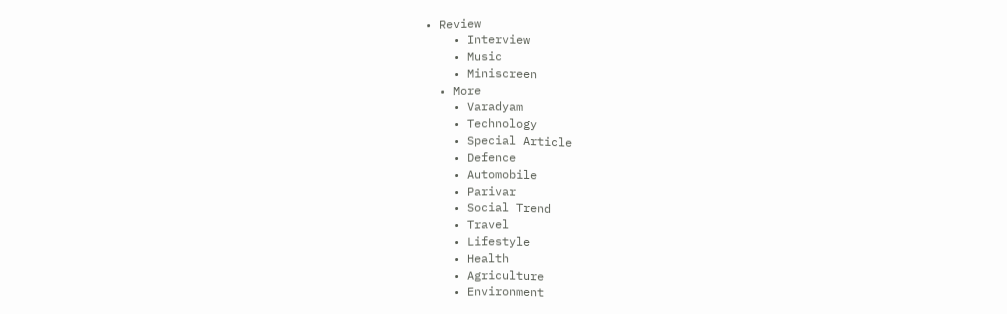• Review
    • Interview
    • Music
    • Miniscreen
  • More
    • Varadyam
    • Technology
    • Special Article
    • Defence
    • Automobile
    • Parivar
    • Social Trend
    • Travel
    • Lifestyle
    • Health
    • Agriculture
    • Environment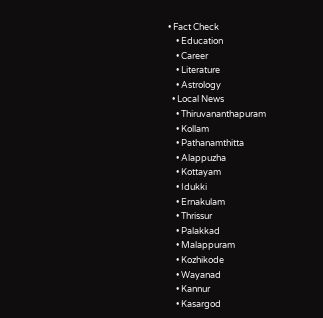• Fact Check
    • Education
    • Career
    • Literature
    • Astrology
  • Local News
    • Thiruvananthapuram
    • Kollam
    • Pathanamthitta
    • Alappuzha
    • Kottayam
    • Idukki
    • Ernakulam
    • Thrissur
    • Palakkad
    • Malappuram
    • Kozhikode
    • Wayanad
    • Kannur
    • Kasargod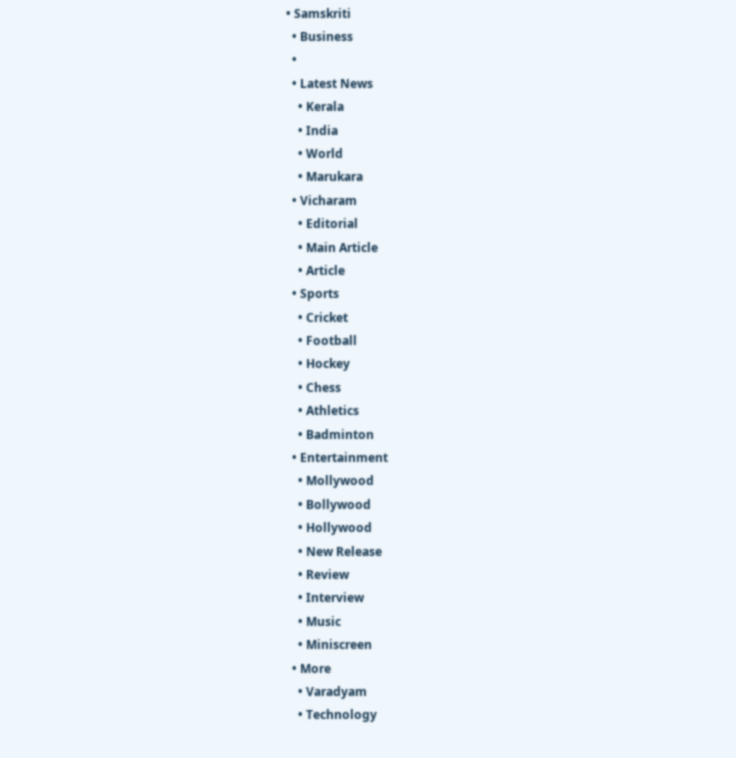• Samskriti
  • Business
  •
  • Latest News
    • Kerala
    • India
    • World
    • Marukara
  • Vicharam
    • Editorial
    • Main Article
    • Article
  • Sports
    • Cricket
    • Football
    • Hockey
    • Chess
    • Athletics
    • Badminton
  • Entertainment
    • Mollywood
    • Bollywood
    • Hollywood
    • New Release
    • Review
    • Interview
    • Music
    • Miniscreen
  • More
    • Varadyam
    • Technology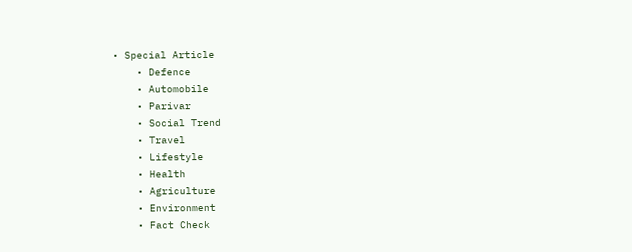• Special Article
    • Defence
    • Automobile
    • Parivar
    • Social Trend
    • Travel
    • Lifestyle
    • Health
    • Agriculture
    • Environment
    • Fact Check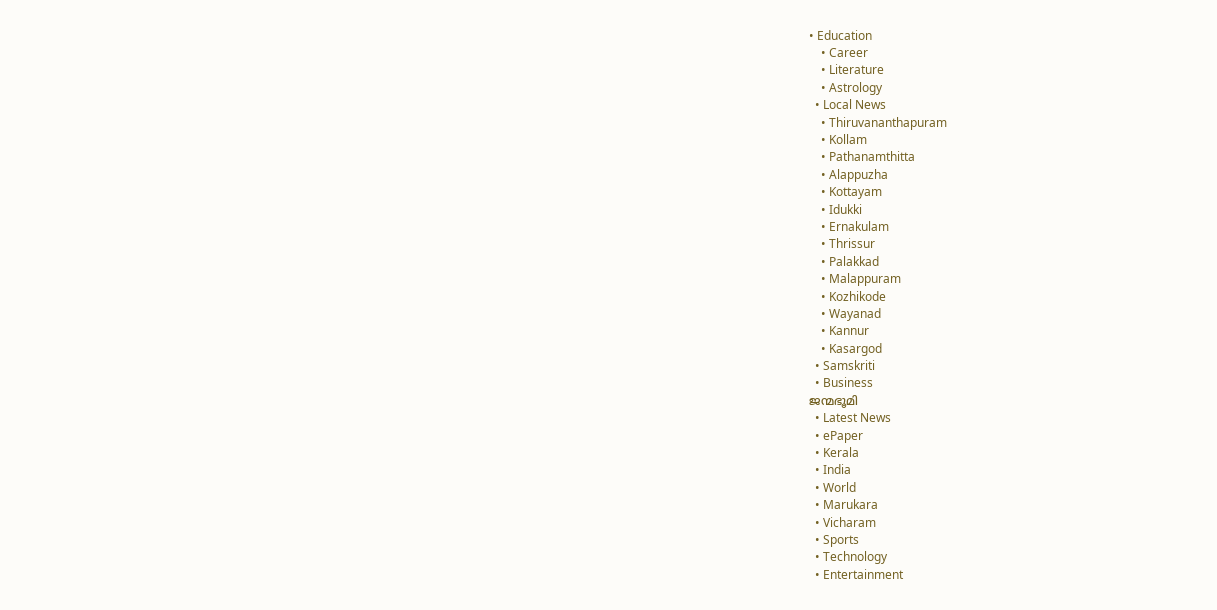• Education
    • Career
    • Literature
    • Astrology
  • Local News
    • Thiruvananthapuram
    • Kollam
    • Pathanamthitta
    • Alappuzha
    • Kottayam
    • Idukki
    • Ernakulam
    • Thrissur
    • Palakkad
    • Malappuram
    • Kozhikode
    • Wayanad
    • Kannur
    • Kasargod
  • Samskriti
  • Business
ജന്മഭൂമി
  • Latest News
  • ePaper
  • Kerala
  • India
  • World
  • Marukara
  • Vicharam
  • Sports
  • Technology
  • Entertainment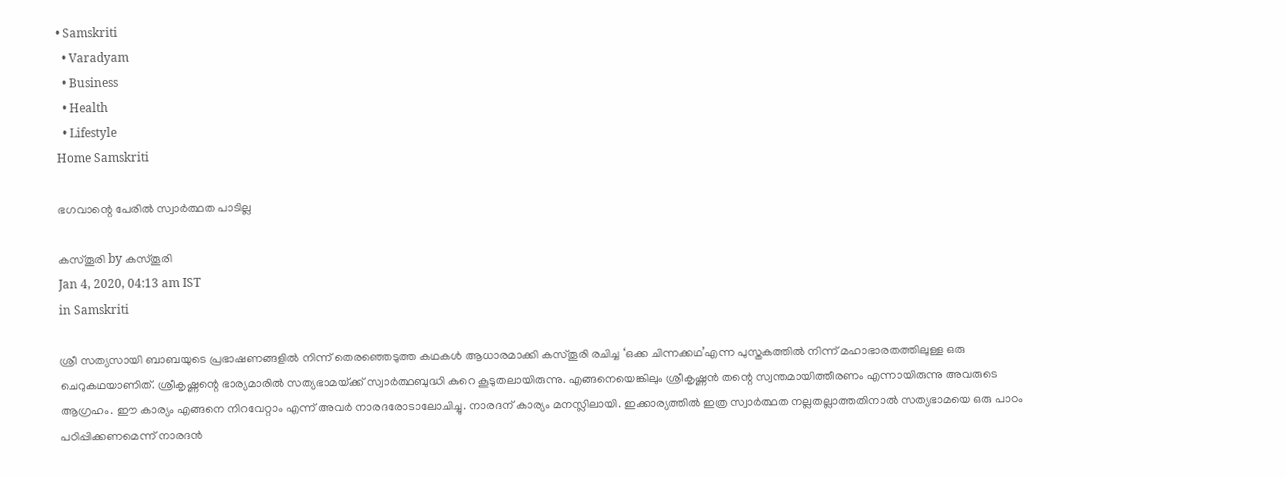• Samskriti
  • Varadyam
  • Business
  • Health
  • Lifestyle
Home Samskriti

ഭഗവാന്റെ പേരില്‍ സ്വാര്‍ത്ഥത പാടില്ല

കസ്തൂരി by കസ്തൂരി
Jan 4, 2020, 04:13 am IST
in Samskriti

ശ്രീ സത്യസായി ബാബയുടെ പ്രഭാഷണങ്ങളില്‍ നിന്ന് തെരഞ്ഞെടുത്ത കഥകള്‍ ആധാരമാക്കി കസ്തൂരി രചിച്ച ‘ഒക്ക ചിന്നക്കഥ’എന്ന പുസ്തകത്തില്‍ നിന്ന് മഹാഭാരതത്തിലുള്ള ഒരു ചെറുകഥയാണിത്. ശ്രീകൃഷ്ണന്റെ ഭാര്യമാരില്‍ സത്യഭാമയ്‌ക്ക് സ്വാര്‍ത്ഥബുദ്ധി കുറെ കൂടുതലായിരുന്നു. എങ്ങനെയെങ്കിലും ശ്രീകൃഷ്ണന്‍ തന്റെ സ്വന്തമായിത്തീരണം എന്നായിരുന്നു അവരുടെ ആഗ്രഹം. ഈ കാര്യം എങ്ങനെ നിറവേറ്റാം എന്ന് അവര്‍ നാരദരോടാലോചിച്ചു. നാരദന് കാര്യം മനസ്ലിലായി. ഇക്കാര്യത്തില്‍ ഇത്ര സ്വാര്‍ത്ഥത നല്ലതല്ലാത്തതിനാല്‍ സത്യഭാമയെ ഒരു പാഠം പഠിപ്പിക്കണമെന്ന് നാരദന്‍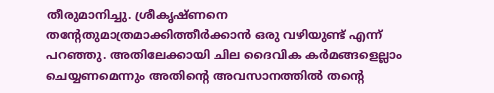തീരുമാനിച്ചു. ശ്രീകൃഷ്ണനെ തന്റേതുമാത്രമാക്കിത്തീര്‍ക്കാന്‍ ഒരു വഴിയുണ്ട് എന്ന് പറഞ്ഞു. അതിലേക്കായി ചില ദൈവിക കര്‍മങ്ങളെല്ലാം ചെയ്യണമെന്നും അതിന്റെ അവസാനത്തില്‍ തന്റെ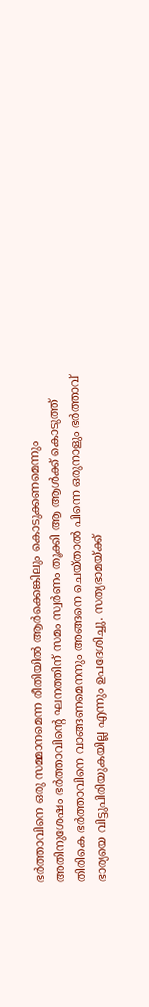ഭര്‍ത്താവിനെ ഒരു സമ്മാനമെന്ന രീതിയില്‍ ആര്‍ക്കെങ്കിലും കൊടുക്കണമെന്നും അതിനുശേഷം ഭര്‍ത്താവിന്റെ ഘനത്തിന് സമം സ്വര്‍ണം തൂക്കി ആ ആള്‍ക്ക് കൊടുത്ത് തിരികെ ഭര്‍ത്താവിനെ വാങ്ങണമെനനും അങ്ങനെ ചെയ്താല്‍ പിന്നെ ഒരുനാളും ഭര്‍ത്താവ് ഭാര്യയെ വിട്ടുപിരിയുകയില്ല എന്നും ഉപദേശിച്ചു. സത്യഭാമയ്‌ക്ക്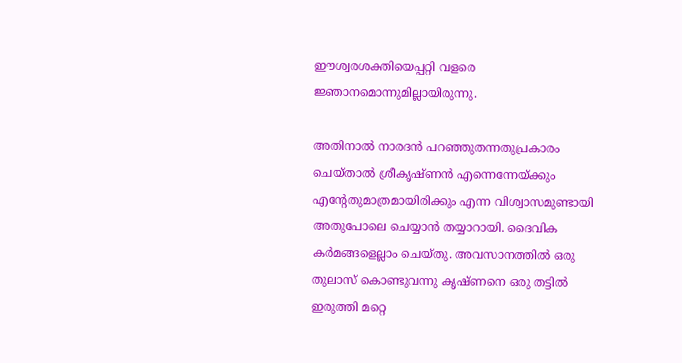ഈശ്വരശക്തിയെപ്പറ്റി വളരെ ജ്ഞാനമൊന്നുമില്ലായിരുന്നു.

അതിനാല്‍ നാരദന്‍ പറഞ്ഞുതന്നതുപ്രകാരം ചെയ്താല്‍ ശ്രീകൃഷ്ണന്‍ എന്നെന്നേയ്‌ക്കും എന്റേതുമാത്രമായിരിക്കും എന്ന വിശ്വാസമുണ്ടായി അതുപോലെ ചെയ്യാന്‍ തയ്യാറായി. ദൈവിക കര്‍മങ്ങളെല്ലാം ചെയ്തു. അവസാനത്തില്‍ ഒരു തുലാസ് കൊണ്ടുവന്നു കൃഷ്ണനെ ഒരു തട്ടില്‍ ഇരുത്തി മറ്റെ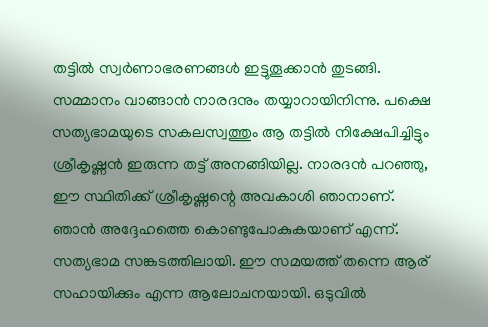തട്ടില്‍ സ്വര്‍ണാഭരണങ്ങള്‍ ഇട്ടുതൂക്കാന്‍ തുടങ്ങി. സമ്മാനം വാങ്ങാന്‍ നാരദനും തയ്യാറായിനിന്നു. പക്ഷെ സത്യഭാമയുടെ സകലസ്വത്തും ആ തട്ടില്‍ നിക്ഷേപിച്ചിട്ടും ശ്രീകൃഷ്ണന്‍ ഇരുന്ന തട്ട് അനങ്ങിയില്ല. നാരദന്‍ പറഞ്ഞു, ഈ സ്ഥിതിക്ക് ശ്രീകൃഷ്ണന്റെ അവകാശി ഞാനാണ്. ഞാന്‍ അദ്ദേഹത്തെ കൊണ്ടുപോകുകയാണ് എന്ന്. സത്യഭാമ സങ്കടത്തിലായി. ഈ സമയത്ത് തന്നെ ആര് സഹായിക്കും എന്ന ആലോചനയായി. ഒടുവില്‍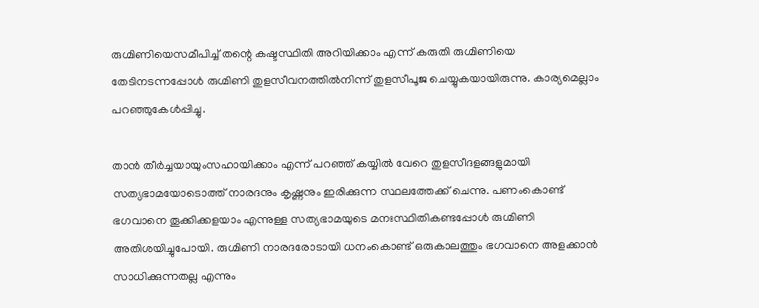രുഗ്മിണിയെസമീപിച്ച് തന്റെ കഷ്ടസ്ഥിതി അറിയിക്കാം എന്ന് കരുതി രുഗ്മിണിയെ തേടിനടന്നപ്പോള്‍ രുഗ്മിണി തുളസീവനത്തില്‍നിന്ന് തുളസീപൂജ ചെയ്യുകയായിരുന്നു. കാര്യമെല്ലാം പറഞ്ഞുകേള്‍പ്പിച്ചു.

താന്‍ തീര്‍ച്ചയായുംസഹായിക്കാം എന്ന് പറഞ്ഞ് കയ്യില്‍ വേറെ തുളസീദളങ്ങളുമായി സത്യഭാമയോടൊത്ത് നാരദനും കൃഷ്ണനും ഇരിക്കുന്ന സ്ഥലത്തേക്ക് ചെന്നു. പണംകൊണ്ട് ഭഗവാനെ തൂക്കിക്കളയാം എന്നുള്ള സത്യഭാമയുടെ മനഃസ്ഥിതികണ്ടപ്പോള്‍ രുഗ്മിണി അതിശയിച്ചുപോയി. രുഗ്മിണി നാരദരോടായി ധനംകൊണ്ട് ഒരുകാലത്തും ഭഗവാനെ അളക്കാന്‍ സാധിക്കുന്നതല്ല എന്നും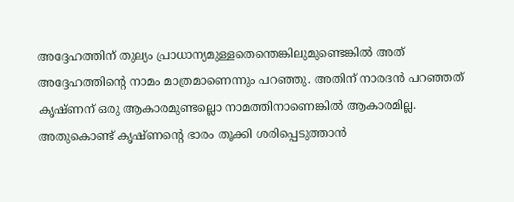അദ്ദേഹത്തിന് തുല്യം പ്രാധാന്യമുള്ളതെന്തെങ്കിലുമുണ്ടെങ്കില്‍ അത് അദ്ദേഹത്തിന്റെ നാമം മാത്രമാണെന്നും പറഞ്ഞു. അതിന് നാരദന്‍ പറഞ്ഞത് കൃഷ്ണന് ഒരു ആകാരമുണ്ടല്ലൊ നാമത്തിനാണെങ്കില്‍ ആകാരമില്ല. അതുകൊണ്ട് കൃഷ്ണന്റെ ഭാരം തൂക്കി ശരിപ്പെടുത്താന്‍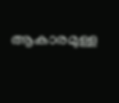ആകാരമുള്ള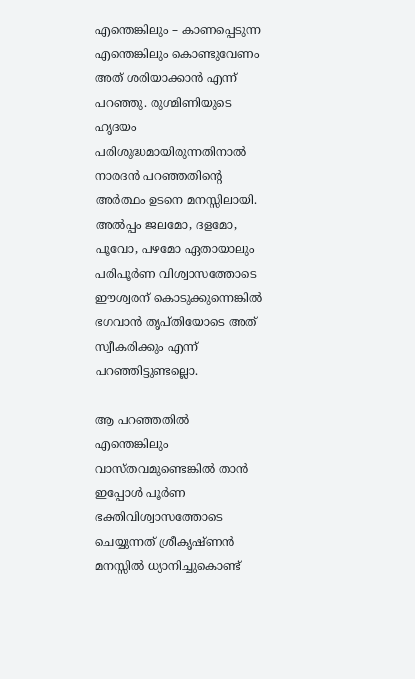എന്തെങ്കിലും – കാണപ്പെടുന്ന എന്തെങ്കിലും കൊണ്ടുവേണം അത് ശരിയാക്കാന്‍ എന്ന് പറഞ്ഞു. രുഗ്മിണിയുടെ ഹൃദയം പരിശുദ്ധമായിരുന്നതിനാല്‍ നാരദന്‍ പറഞ്ഞതിന്റെ അര്‍ത്ഥം ഉടനെ മനസ്സിലായി. അല്‍പ്പം ജലമോ, ദളമോ, പൂവോ, പഴമോ ഏതായാലും പരിപൂര്‍ണ വിശ്വാസത്തോടെ ഈശ്വരന് കൊടുക്കുന്നെങ്കില്‍  ഭഗവാന്‍ തൃപ്തിയോടെ അത് സ്വീകരിക്കും എന്ന് പറഞ്ഞിട്ടുണ്ടല്ലൊ.

ആ പറഞ്ഞതില്‍ എന്തെങ്കിലും വാസ്തവമുണ്ടെങ്കില്‍ താന്‍ ഇപ്പോള്‍ പൂര്‍ണ ഭക്തിവിശ്വാസത്തോടെ ചെയ്യുന്നത് ശ്രീകൃഷ്ണന്‍ മനസ്സില്‍ ധ്യാനിച്ചുകൊണ്ട്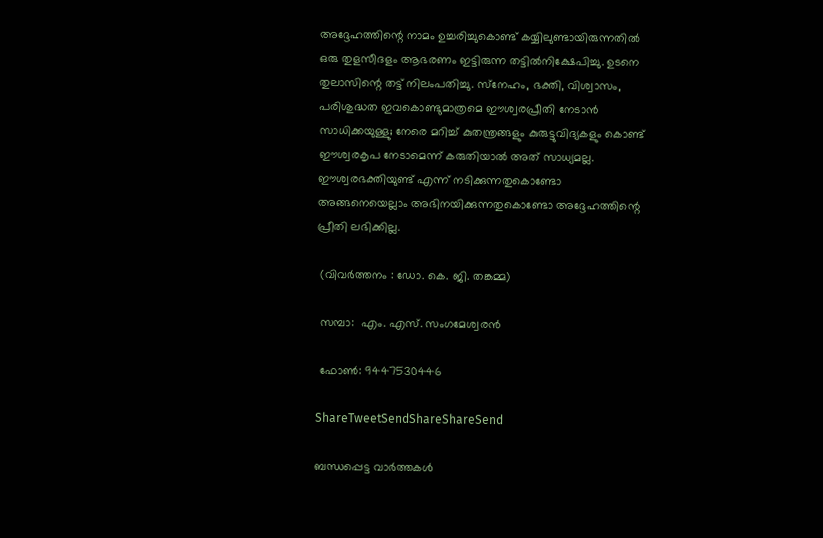അദ്ദേഹത്തിന്റെ നാമം ഉച്ചരിച്ചുകൊണ്ട് കയ്യിലുണ്ടായിരുന്നതില്‍ ഒരു തുളസീദളം ആഭരണം ഇട്ടിരുന്ന തട്ടില്‍നിക്ഷേപിച്ചു. ഉടനെ തുലാസിന്റെ തട്ട് നിലംപതിച്ചു. സ്‌നേഹം, ഭക്തി, വിശ്വാസം, പരിശുദ്ധത ഇവകൊണ്ടുമാത്രമെ ഈശ്വരപ്രീതി നേടാന്‍ സാധിക്കയുള്ളു; നേരെ മറിച്ച് കുതന്ത്രങ്ങളും കുരുട്ടുവിദ്യകളും കൊണ്ട് ഈശ്വരകൃപ നേടാമെന്ന് കരുതിയാല്‍ അത് സാധ്യമല്ല. ഈശ്വരഭക്തിയുണ്ട് എന്ന് നടിക്കുന്നതുകൊണ്ടോ അങ്ങനെയെല്ലാം അഭിനയിക്കുന്നതുകൊണ്ടോ അദ്ദേഹത്തിന്റെ പ്രീതി ലഭിക്കില്ല.

 (വിവര്‍ത്തനം : ഡോ. കെ. ജി. തങ്കമ്മ)

 സമ്പാ:  എം. എസ്. സംഗമേശ്വരന്‍

 ഫോണ്‍: 9447530446

ShareTweetSendShareShareSend

ബന്ധപ്പെട്ട വാര്‍ത്തകള്‍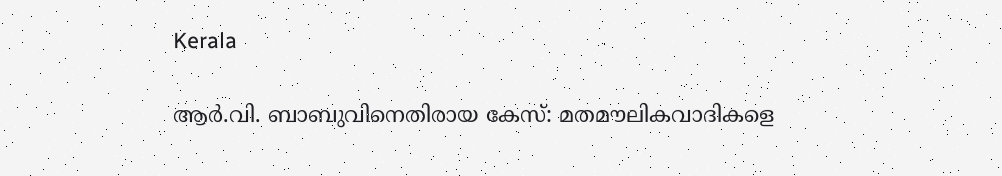Kerala

ആര്‍.വി. ബാബുവിനെതിരായ കേസ്: മതമൗലികവാദികളെ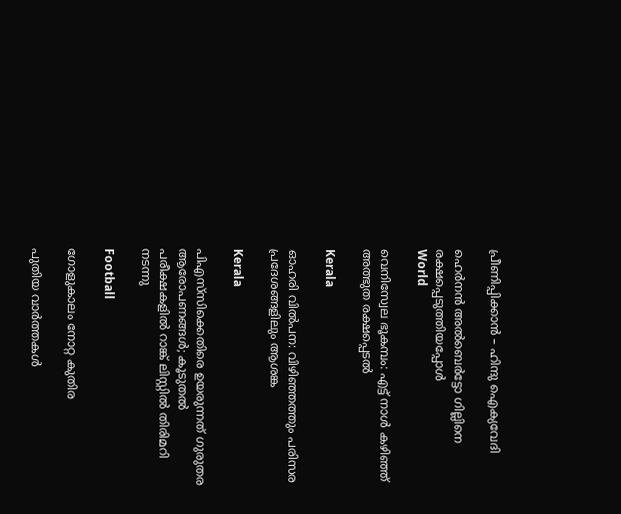പ്രീണിപ്പിക്കാന്‍ – ഹിന്ദു ഐക്യവേദി

ഹെര്‍നന്‍ അല്‍ബെര്‍ട്ടോ ഗില്ലിനെ രക്ഷപ്പെടുത്തിയപ്പോള്‍
World

വെനിസ്വേല ഭൂകമ്പം: എട്ട് നാള്‍ കഴിഞ്ഞ് അത്ഭുത രക്ഷപ്പെടല്‍

Kerala

ഓഹരി വില്‍പന: വിഴിഞ്ഞത്തും പരിസര പ്രദേശങ്ങളിലും ആശങ്ക

Kerala

പിഎസ്‌സിക്കെതിരെ ഉയരുന്നത് ഗുരുതര ആരോപണങ്ങള്‍; കൂടുതല്‍ പരീക്ഷകളില്‍ റാങ്ക് ലിസ്റ്റില്‍ തിരിമറി നടന്നു

Football

ഗോളുകാലം നോറ്റ കുതിര

പുതിയ വാര്‍ത്തകള്‍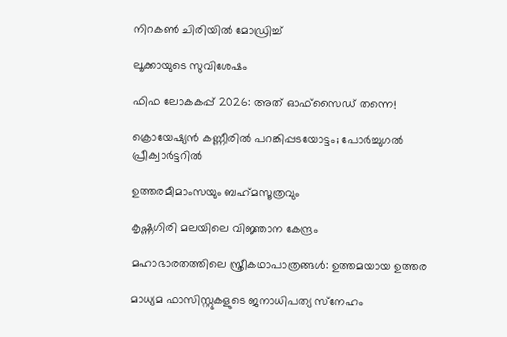നിറകണ്‍ ചിരിയില്‍ മോഡ്രിച്ച്

ലൂക്കായുടെ സുവിശേഷം

ഫിഫ ലോകകപ്പ് 2026: അത് ഓഫ്‌സൈഡ് തന്നെ!

ക്രൊയേഷ്യന്‍ കണ്ണീരില്‍ പറങ്കിപ്പടയോട്ടം; പോര്‍ച്ചുഗല്‍ പ്രീക്വാര്‍ട്ടറില്‍

ഉത്തരമീമാംസയും ബഹ്‌മസൂത്രവും

കൃഷ്ണഗിരി മലയിലെ വിജ്ഞാന കേന്ദ്രം

മഹാഭാരതത്തിലെ സ്ത്രീകഥാപാത്രങ്ങള്‍: ഉത്തമയായ ഉത്തര

മാധ്യമ ഫാസിസ്റ്റുകളുടെ ജനാധിപത്യ സ്‌നേഹം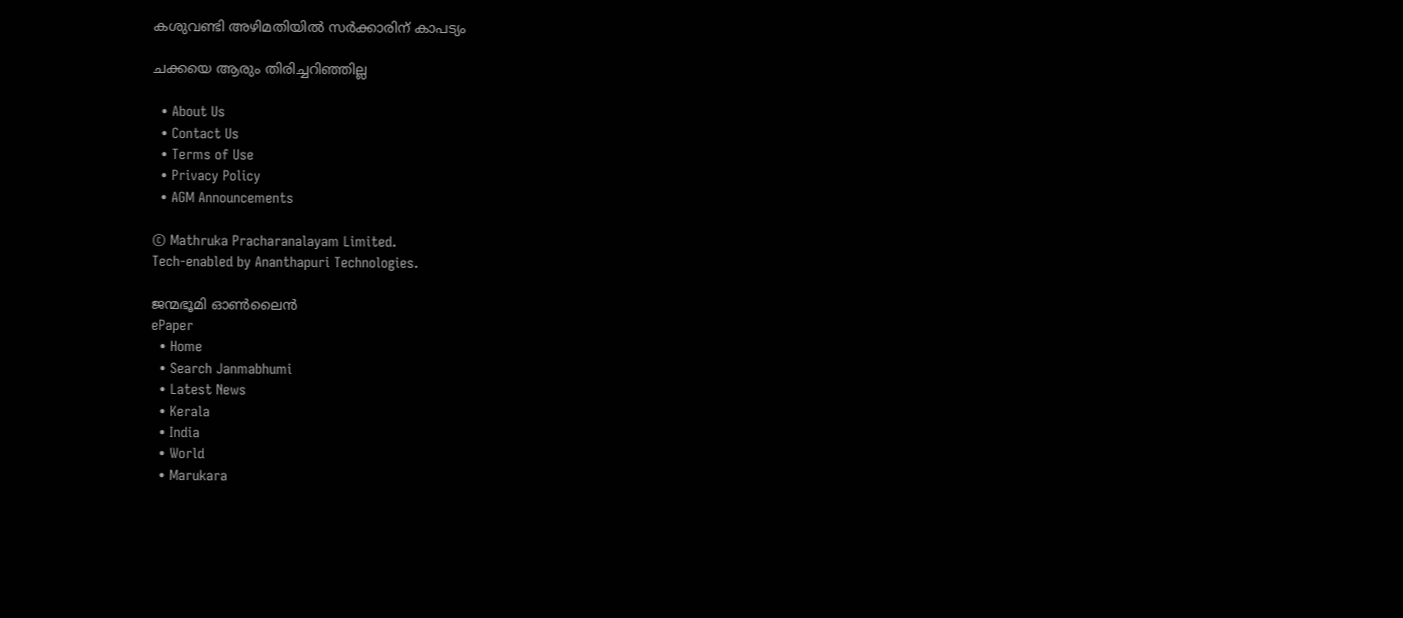കശുവണ്ടി അഴിമതിയില്‍ സര്‍ക്കാരിന് കാപട്യം

ചക്കയെ ആരും തിരിച്ചറിഞ്ഞില്ല

  • About Us
  • Contact Us
  • Terms of Use
  • Privacy Policy
  • AGM Announcements

© Mathruka Pracharanalayam Limited.
Tech-enabled by Ananthapuri Technologies.

ജന്മഭൂമി ഓണ്‍ലൈന്‍
ePaper
  • Home
  • Search Janmabhumi
  • Latest News
  • Kerala
  • India
  • World
  • Marukara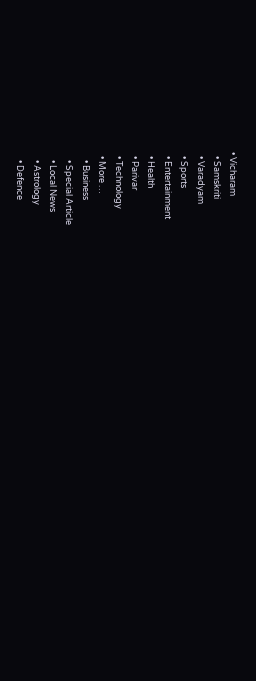• Vicharam
  • Samskriti
  • Varadyam
  • Sports
  • Entertainment
  • Health
  • Parivar
  • Technology
  • More …
    • Business
    • Special Article
    • Local News
    • Astrology
    • Defence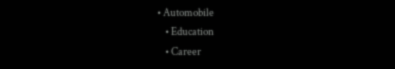• Automobile
    • Education
    • Career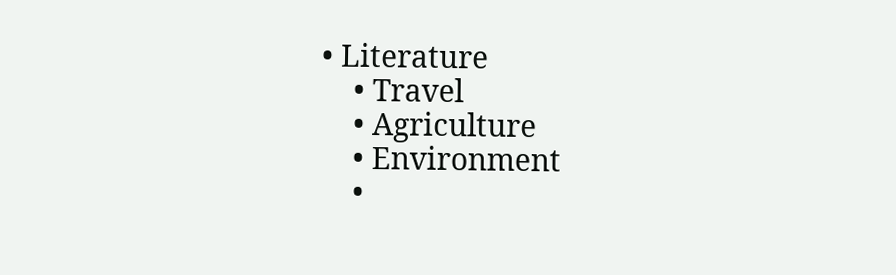• Literature
    • Travel
    • Agriculture
    • Environment
    •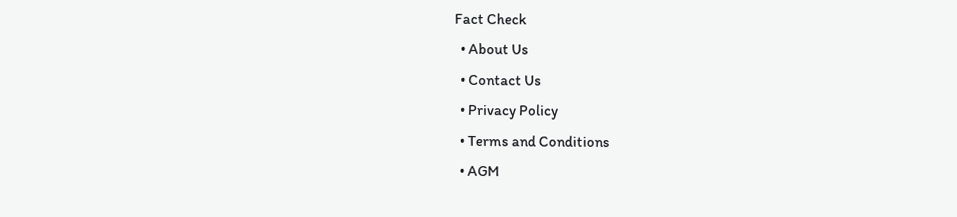Fact Check
  • About Us
  • Contact Us
  • Privacy Policy
  • Terms and Conditions
  • AGM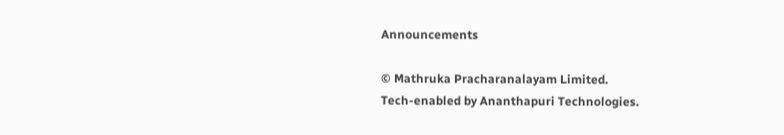Announcements

© Mathruka Pracharanalayam Limited.
Tech-enabled by Ananthapuri Technologies.